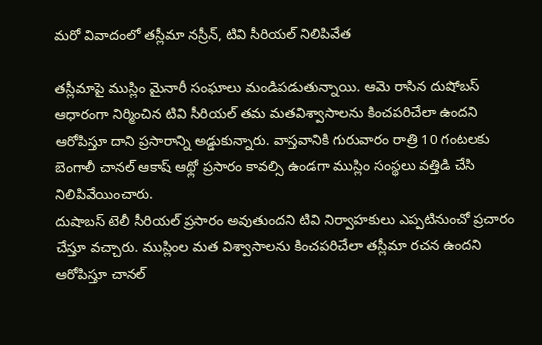మరో వివాదంలో తస్లీమా నస్రీన్, టివి సీరియల్ నిలిపివేత

తస్లీమాపై ముస్లిం మైనారీ సంఘాలు మండిపడుతున్నాయి. ఆమె రాసిన దుషోబస్ ఆధారంగా నిర్మించిన టివి సీరియల్ తమ మతవిశ్వాసాలను కించపరిచేలా ఉందని ఆరోపిస్తూ దాని ప్రసారాన్ని అడ్డుకున్నారు. వాస్తవానికి గురువారం రాత్రి 10 గంటలకు బెంగాలీ చానల్ ఆకాష్ ఆథ్లో ప్రసారం కావల్సి ఉండగా ముస్లిం సంస్థలు వత్తిడి చేసి నిలిపివేయించారు.
దుషాబస్ టెలీ సీరియల్ ప్రసారం అవుతుందని టివి నిర్వాహకులు ఎప్పటినుంచో ప్రచారం చేస్తూ వచ్చారు. ముస్లింల మత విశ్వాసాలను కించపరిచేలా తస్లీమా రచన ఉందని ఆరోపిస్తూ చానల్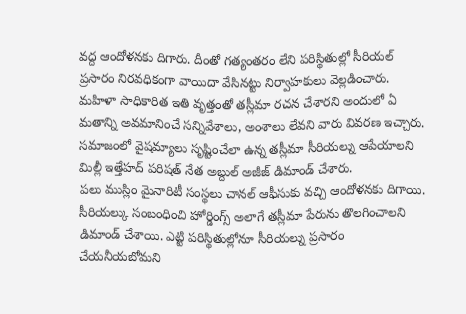వద్ద ఆందోళనకు దిగారు. దీంతో గత్యంతరం లేని పరిస్థితుల్లో సీరియల్ ప్రసారం నిరవధికంగా వాయిదా వేసినట్టు నిర్వాహకులు వెల్లడించారు.
మహిళా సాధికారిత ఇతి వృత్తంతో తస్లీమా రచన చేశారని అందులో ఏ మతాన్ని అవమానించే సన్నివేశాలు, అంశాలు లేవని వారు వివరణ ఇచ్చారు. సమాజంలో వైషమ్యాలు సృష్టించేలా ఉన్న తస్లీమా సీరియల్ను ఆపేయాలని మిల్లీ ఇత్తేహద్ పరిషత్ నేత అబ్దుల్ అజీజ్ డిమాండ్ చేశారు.
పలు ముస్లిం మైనారిటీ సంస్థలు చానల్ ఆఫీసుకు వచ్చి ఆందోళనకు దిగాయి. సీరియల్కు సంబంధించి హోర్డింగ్స్ అలాగే తస్లీమా పేరును తొలగించాలని డిమాండ్ చేశాయి. ఎట్టి పరిస్థితుల్లోనూ సీరియల్ను ప్రసారం చేయనీయబోమని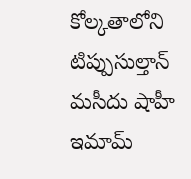కోల్కతాలోని టిప్పుసుల్తాన్ మసీదు షాహీ ఇమామ్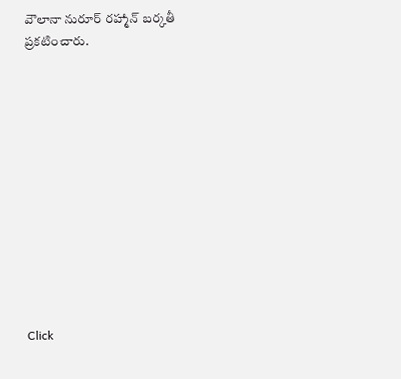వౌలానా నురూర్ రహ్మాన్ బర్కతీ ప్రకటించారు.












Click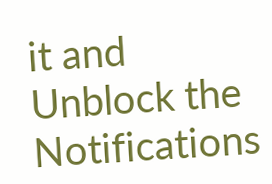it and Unblock the Notifications